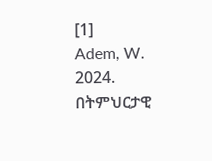[1]
Adem, W. 2024. በትምህርታዊ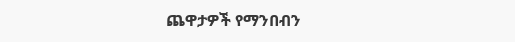ጨዋታዎች የማንበብን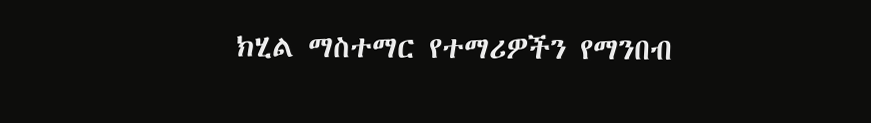ክሂል ማስተማር የተማሪዎችን የማንበብ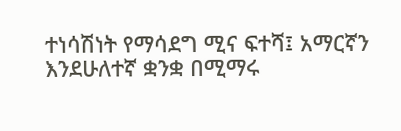ተነሳሽነት የማሳደግ ሚና ፍተሻ፤ አማርኛን እንደሁለተኛ ቋንቋ በሚማሩ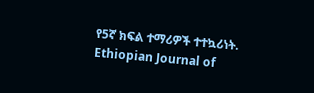የ5ኛ ክፍል ተማሪዎች ተተኳሪነት. Ethiopian Journal of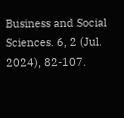Business and Social Sciences. 6, 2 (Jul. 2024), 82-107.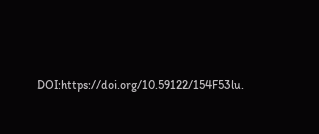DOI:https://doi.org/10.59122/154F53lu.